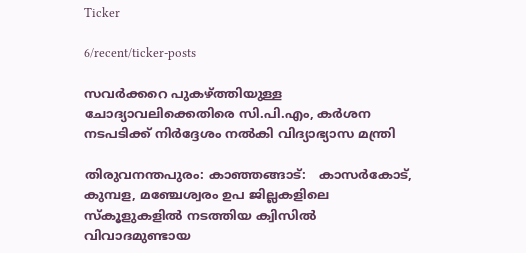Ticker

6/recent/ticker-posts

സവർക്കറെ പുകഴ്ത്തിയുള്ള ചോദ്യാവലിക്കെതിരെ സി.പി.എം, കർശന നടപടിക്ക് നിർദ്ദേശം നൽകി വിദ്യാഭ്യാസ മന്ത്രി

തിരുവനന്തപുരം: കാഞ്ഞങ്ങാട്:   കാസർകോട്, കുമ്പള, മഞ്ചേശ്വരം ഉപ ജില്ലകളിലെ സ്‌കൂളുകളിൽ നടത്തിയ ക്വിസിൽ വിവാദമുണ്ടായ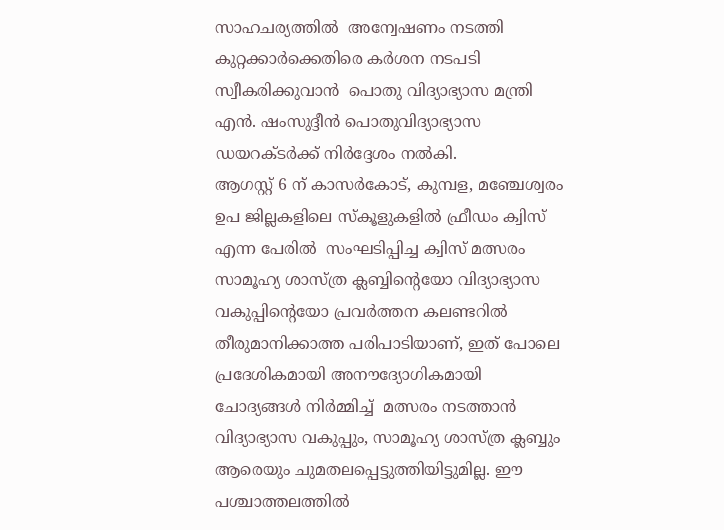സാഹചര്യത്തിൽ  അന്വേഷണം നടത്തി കുറ്റക്കാർക്കെതിരെ കർശന നടപടി സ്വീകരിക്കുവാൻ  പൊതു വിദ്യാഭ്യാസ മന്ത്രി എൻ. ഷംസുദ്ദീൻ പൊതുവിദ്യാഭ്യാസ ഡയറക്ടർക്ക് നിർദ്ദേശം നൽകി.
ആഗസ്റ്റ് 6 ന് കാസർകോട്, കുമ്പള, മഞ്ചേശ്വരം ഉപ ജില്ലകളിലെ സ്‌കൂളുകളിൽ ഫ്രീഡം ക്വിസ് എന്ന പേരിൽ  സംഘടിപ്പിച്ച ക്വിസ് മത്സരം സാമൂഹ്യ ശാസ്ത്ര ക്ലബ്ബിൻ്റെയോ വിദ്യാഭ്യാസ വകുപ്പിൻ്റെയോ പ്രവർത്തന കലണ്ടറിൽ  തീരുമാനിക്കാത്ത പരിപാടിയാണ്, ഇത് പോലെ  പ്രദേശികമായി അനൗദ്യോഗികമായി  ചോദ്യങ്ങൾ നിർമ്മിച്ച്  മത്സരം നടത്താൻ   വിദ്യാഭ്യാസ വകുപ്പും, സാമൂഹ്യ ശാസ്ത്ര ക്ലബ്ബും ആരെയും ചുമതലപ്പെട്ടുത്തിയിട്ടുമില്ല. ഈ പശ്ചാത്തലത്തിൽ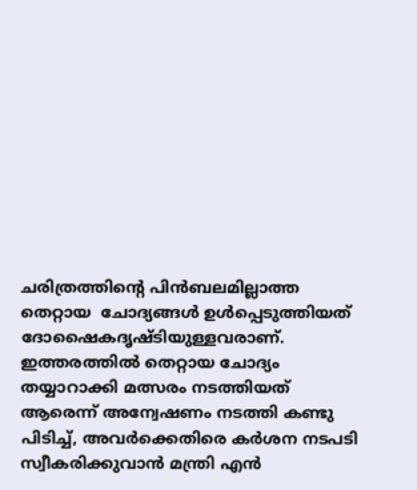ചരിത്രത്തിന്റെ പിൻബലമില്ലാത്ത തെറ്റായ  ചോദ്യങ്ങൾ ഉൾപ്പെടുത്തിയത് ദോഷൈകദൃഷ്ടിയുള്ളവരാണ്. ഇത്തരത്തിൽ തെറ്റായ ചോദ്യം തയ്യാറാക്കി മത്സരം നടത്തിയത് ആരെന്ന് അന്വേഷണം നടത്തി കണ്ടു പിടിച്ച്, അവർക്കെതിരെ കർശന നടപടി സ്വീകരിക്കുവാൻ മന്ത്രി എൻ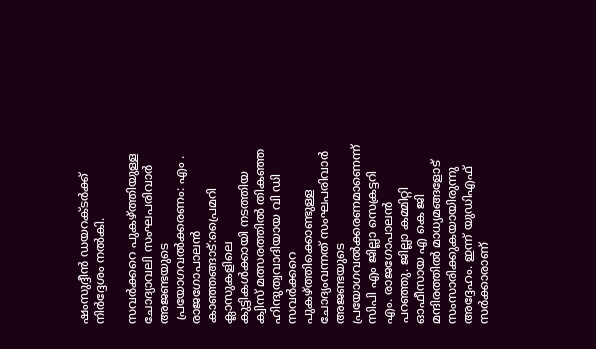ഷംസുദ്ദീൻ ഡയറക്ടർക്ക്  നിർദ്ദേശം നൽകി.

സവർക്കറെ പുകഴ്ത്തിയുള്ള ചോദ്യാവലി സംഘപരിവാർ അജണ്ടയുടെ
 പ്രയോഗവൽക്കരണം: എം . രാജഗോപാലൻ
കാഞ്ഞങ്ങാട്:പ്രൈമറി ക്ലാസുകളിലെ കുട്ടികൾക്കായി നടത്തിയ ക്വിസ് മത്സരത്തിൽ തികഞ്ഞ ഹിന്ദുത്വവാദിയായ വി ഡി സവർക്കറെ പുകഴ്‌ത്തിക്കൊണ്ടുള്ള ചോദ്യംവന്നത് സംഘപരിവാർ അജണ്ടയുടെ പ്രയോഗവൽക്കരണമാണെന്ന്‌ സിപി എം ജില്ലാ സെക്രട്ടറി എം. രാജഗോപാലൻ പറഞ്ഞു. ജില്ലാ കമ്മിറ്റി ഓഫീസായ എ കെ ജി മന്ദിരത്തിൽ മാധ്യമങ്ങളോട്‌ സംസാരിക്കുകയായിരുന്നു അദ്ദേഹം. ഇന്ന് യുഡിഎഫ്‌ സർക്കാരാണ്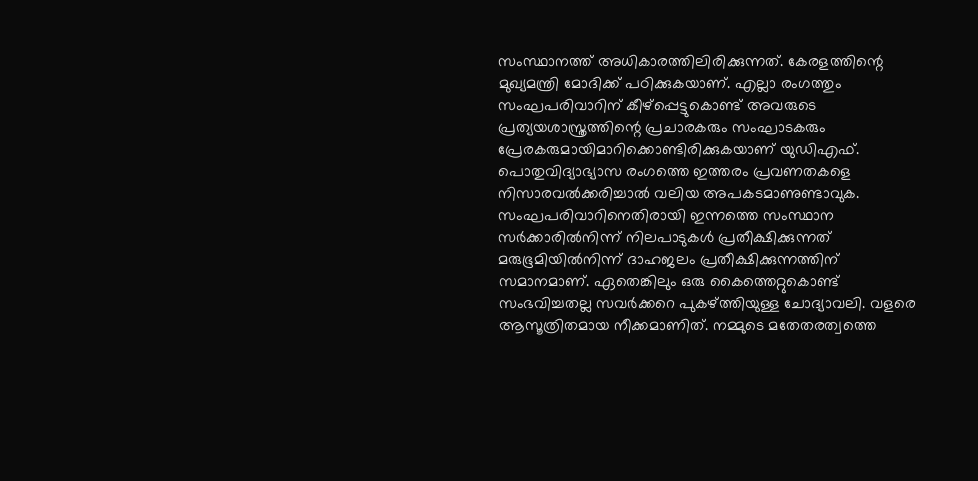സംസ്ഥാനത്ത്‌ അധികാരത്തിലിരിക്കുന്നത്. കേരളത്തിന്റെ മുഖ്യമന്ത്രി മോദിക്ക് പഠിക്കുകയാണ്. എല്ലാ രംഗത്തും സംഘപരിവാറിന് കീഴ്പ്പെട്ടുകൊണ്ട് അവരുടെ പ്രത്യയശാസ്ത്രത്തിന്റെ പ്രചാരകരും സംഘാടകരും പ്രേരകരുമായിമാറിക്കൊണ്ടിരിക്കുകയാണ്‌ യുഡിഎഫ്‌.
പൊതുവിദ്യാഭ്യാസ രംഗത്തെ ഇത്തരം പ്രവണതകളെ നിസാരവൽക്കരിച്ചാൽ വലിയ അപകടമാണുണ്ടാവുക. സംഘപരിവാറിനെതിരായി ഇന്നത്തെ സംസ്ഥാന സർക്കാരിൽനിന്ന്‌ നിലപാടുകൾ പ്രതീക്ഷിക്കുന്നത്‌ മരുഭൂമിയിൽനിന്ന് ദാഹജലം പ്രതീക്ഷിക്കുന്നത്തിന് സമാനമാണ്. ഏതെങ്കിലും ഒരു കൈത്തെറ്റുകൊണ്ട് സംഭവിച്ചതല്ല സവർക്കറെ പുകഴ്‌ത്തിയുള്ള ചോദ്യാവലി. വളരെ ആസൂത്രിതമായ നീക്കമാണിത്‌. നമ്മുടെ മതേതരത്വത്തെ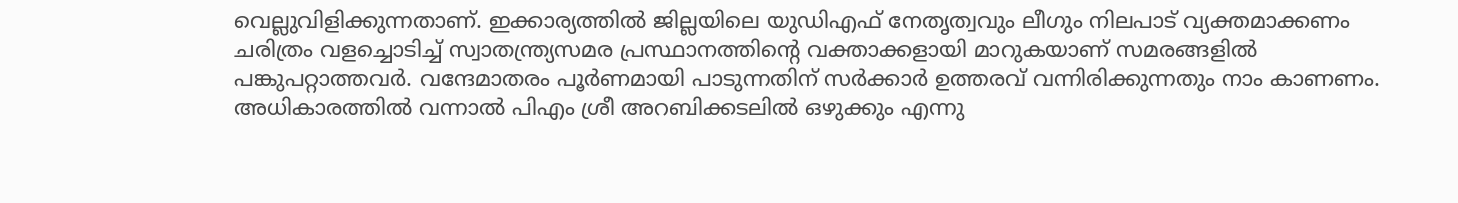വെല്ലുവിളിക്കുന്നതാണ്‌. ഇക്കാര്യത്തിൽ ജില്ലയിലെ യുഡിഎഫ്‌ നേതൃത്വവും ലീഗും നിലപാട്‌ വ്യക്തമാക്കണം
ചരിത്രം വളച്ചൊടിച്ച് സ്വാതന്ത്ര്യസമര പ്രസ്ഥാനത്തിന്റെ വക്താക്കളായി മാറുകയാണ്‌ സമരങ്ങളിൽ പങ്കുപറ്റാത്തവർ. വന്ദേമാതരം പൂർണമായി പാടുന്നതിന്‌ സർക്കാർ ഉത്തരവ് വന്നിരിക്കുന്നതും നാം കാണണം. അധികാരത്തിൽ വന്നാൽ പിഎം ശ്രീ അറബിക്കടലിൽ ഒഴുക്കും എന്നു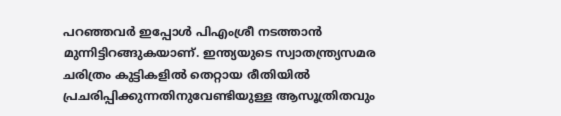പറഞ്ഞവർ ഇപ്പോൾ പിഎംശ്രീ നടത്താൻ മുന്നിട്ടിറങ്ങുകയാണ്. ഇന്ത്യയുടെ സ്വാതന്ത്ര്യസമര ചരിത്രം കുട്ടികളിൽ തെറ്റായ രീതിയിൽ പ്രചരിപ്പിക്കുന്നതിനുവേണ്ടിയുള്ള ആസൂത്രിതവും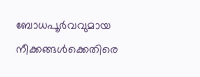ബോധപൂർവവുമായ നീക്കങ്ങൾക്കെതിരെ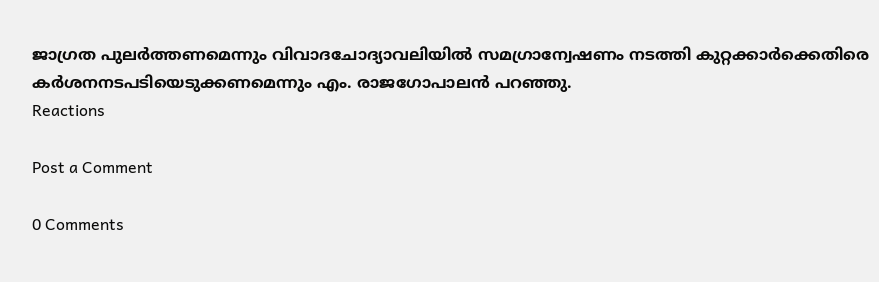ജാഗ്രത പുലർത്തണമെന്നും വിവാദചോദ്യാവലിയിൽ സമഗ്രാന്വേഷണം നടത്തി കുറ്റക്കാർക്കെതിരെ കർശനനടപടിയെടുക്കണമെന്നും എം. രാജഗോപാലൻ പറഞ്ഞു.
Reactions

Post a Comment

0 Comments